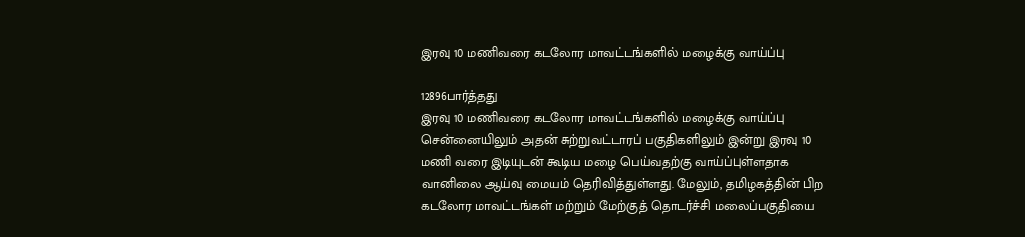இரவு 10 மணிவரை கடலோர மாவட்டங்களில் மழைக்கு வாய்ப்பு

12896பார்த்தது
இரவு 10 மணிவரை கடலோர மாவட்டங்களில் மழைக்கு வாய்ப்பு
சென்னையிலும் அதன் சுற்றுவட்டாரப் பகுதிகளிலும் இன்று இரவு 10 மணி வரை இடியுடன் கூடிய மழை பெய்வதற்கு வாய்ப்புள்ளதாக வானிலை ஆய்வு மையம் தெரிவித்துள்ளது. மேலும், தமிழகத்தின் பிற கடலோர மாவட்டங்கள் மற்றும் மேற்குத் தொடர்ச்சி மலைப்பகுதியை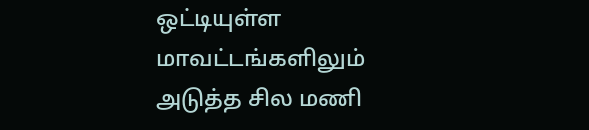ஒட்டியுள்ள மாவட்டங்களிலும் அடுத்த சில மணி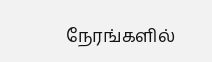நேரங்களில்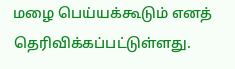மழை பெய்யக்கூடும் எனத் தெரிவிக்கப்பட்டுள்ளது.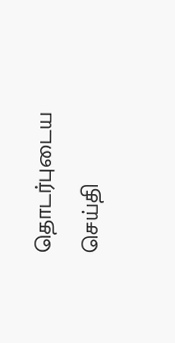தொடர்புடைய செய்தி